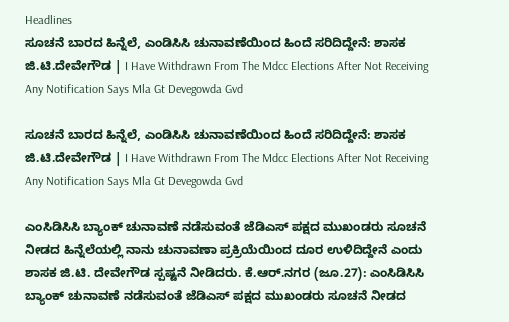Headlines
ಸೂಚನೆ ಬಾರದ ಹಿನ್ನೆಲೆ, ಎಂಡಿಸಿಸಿ ಚುನಾವಣೆಯಿಂದ ಹಿಂದೆ ಸರಿದಿದ್ದೇನೆ: ಶಾಸಕ ಜಿ.ಟಿ.ದೇವೇಗೌಡ | I Have Withdrawn From The Mdcc Elections After Not Receiving Any Notification Says Mla Gt Devegowda Gvd

ಸೂಚನೆ ಬಾರದ ಹಿನ್ನೆಲೆ, ಎಂಡಿಸಿಸಿ ಚುನಾವಣೆಯಿಂದ ಹಿಂದೆ ಸರಿದಿದ್ದೇನೆ: ಶಾಸಕ ಜಿ.ಟಿ.ದೇವೇಗೌಡ | I Have Withdrawn From The Mdcc Elections After Not Receiving Any Notification Says Mla Gt Devegowda Gvd

ಎಂಸಿಡಿಸಿಸಿ ಬ್ಯಾಂಕ್ ಚುನಾವಣೆ ನಡೆಸುವಂತೆ ಜೆಡಿಎಸ್ ಪಕ್ಷದ ಮುಖಂಡರು ಸೂಚನೆ ನೀಡದ ಹಿನ್ನೆಲೆಯಲ್ಲಿ ನಾನು ಚುನಾವಣಾ ಪ್ರಕ್ರಿಯೆಯಿಂದ ದೂರ ಉಳಿದಿದ್ದೇನೆ ಎಂದು ಶಾಸಕ ಜಿ.ಟಿ. ದೇವೇಗೌಡ ಸ್ಪಷ್ಟನೆ ನೀಡಿದರು. ಕೆ.ಆರ್.ನಗರ (ಜೂ.27): ಎಂಸಿಡಿಸಿಸಿ ಬ್ಯಾಂಕ್ ಚುನಾವಣೆ ನಡೆಸುವಂತೆ ಜೆಡಿಎಸ್ ಪಕ್ಷದ ಮುಖಂಡರು ಸೂಚನೆ ನೀಡದ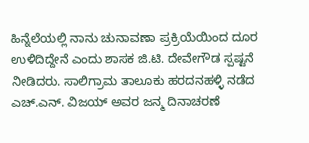ಹಿನ್ನೆಲೆಯಲ್ಲಿ ನಾನು ಚುನಾವಣಾ ಪ್ರಕ್ರಿಯೆಯಿಂದ ದೂರ ಉಳಿದಿದ್ದೇನೆ ಎಂದು ಶಾಸಕ ಜಿ.ಟಿ. ದೇವೇಗೌಡ ಸ್ಪಷ್ಟನೆ ನೀಡಿದರು. ಸಾಲಿಗ್ರಾಮ ತಾಲೂಕು ಹರದನಹಳ್ಳಿ ನಡೆದ ಎಚ್.ಎನ್. ವಿಜಯ್ ಅವರ ಜನ್ಮ ದಿನಾಚರಣೆ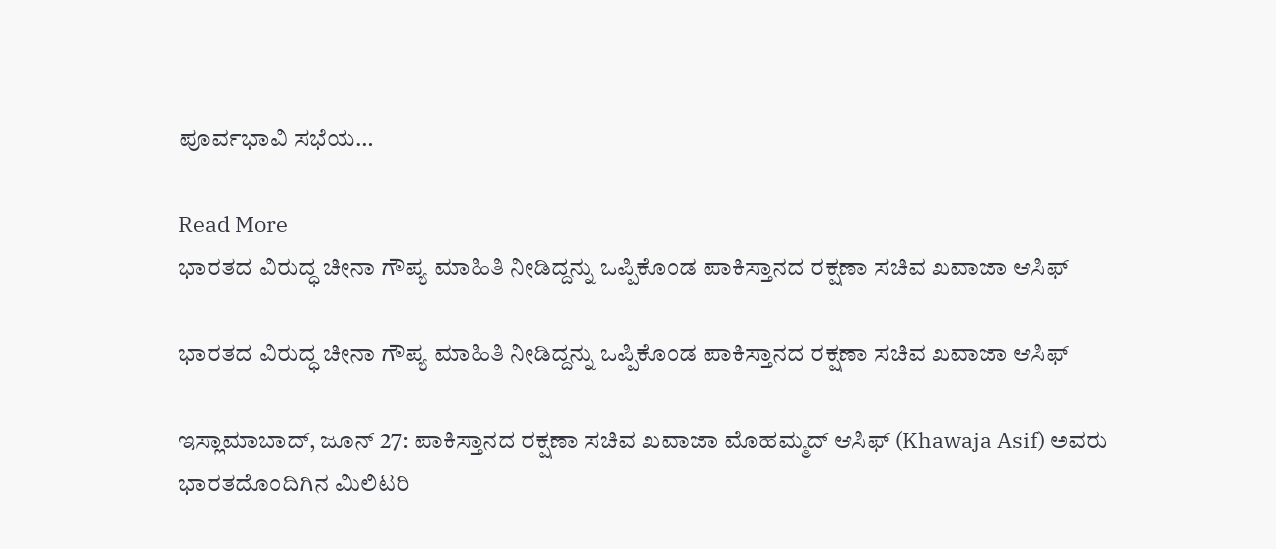ಪೂರ್ವಭಾವಿ ಸಭೆಯ…

Read More
ಭಾರತದ ವಿರುದ್ಧ ಚೀನಾ ಗೌಪ್ಯ ಮಾಹಿತಿ ನೀಡಿದ್ದನ್ನು ಒಪ್ಪಿಕೊಂಡ ಪಾಕಿಸ್ತಾನದ ರಕ್ಷಣಾ ಸಚಿವ ಖವಾಜಾ ಆಸಿಫ್

ಭಾರತದ ವಿರುದ್ಧ ಚೀನಾ ಗೌಪ್ಯ ಮಾಹಿತಿ ನೀಡಿದ್ದನ್ನು ಒಪ್ಪಿಕೊಂಡ ಪಾಕಿಸ್ತಾನದ ರಕ್ಷಣಾ ಸಚಿವ ಖವಾಜಾ ಆಸಿಫ್

ಇಸ್ಲಾಮಾಬಾದ್, ಜೂನ್ 27: ಪಾಕಿಸ್ತಾನದ ರಕ್ಷಣಾ ಸಚಿವ ಖವಾಜಾ ಮೊಹಮ್ಮದ್ ಆಸಿಫ್ (Khawaja Asif) ಅವರು ಭಾರತದೊಂದಿಗಿನ ಮಿಲಿಟರಿ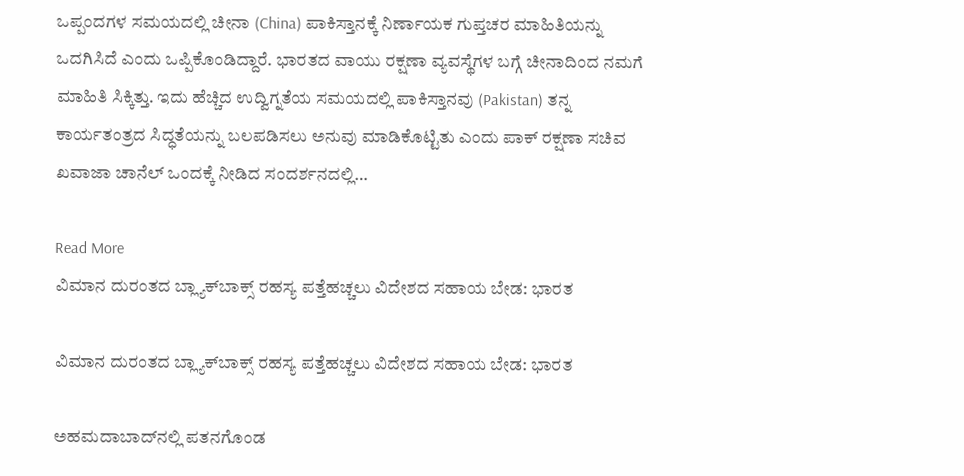ಒಪ್ಪಂದಗಳ ಸಮಯದಲ್ಲಿ ಚೀನಾ (China) ಪಾಕಿಸ್ತಾನಕ್ಕೆ ನಿರ್ಣಾಯಕ ಗುಪ್ತಚರ ಮಾಹಿತಿಯನ್ನು ಒದಗಿಸಿದೆ ಎಂದು ಒಪ್ಪಿಕೊಂಡಿದ್ದಾರೆ. ಭಾರತದ ವಾಯು ರಕ್ಷಣಾ ವ್ಯವಸ್ಥೆಗಳ ಬಗ್ಗೆ ಚೀನಾದಿಂದ ನಮಗೆ ಮಾಹಿತಿ ಸಿಕ್ಕಿತ್ತು. ಇದು ಹೆಚ್ಚಿದ ಉದ್ವಿಗ್ನತೆಯ ಸಮಯದಲ್ಲಿ ಪಾಕಿಸ್ತಾನವು (Pakistan) ತನ್ನ ಕಾರ್ಯತಂತ್ರದ ಸಿದ್ಧತೆಯನ್ನು ಬಲಪಡಿಸಲು ಅನುವು ಮಾಡಿಕೊಟ್ಟಿತು ಎಂದು ಪಾಕ್ ರಕ್ಷಣಾ ಸಚಿವ ಖವಾಜಾ ಚಾನೆಲ್ ಒಂದಕ್ಕೆ ನೀಡಿದ ಸಂದರ್ಶನದಲ್ಲಿ…

Read More
ವಿಮಾನ ದುರಂತದ ಬ್ಲ್ಯಾಕ್‌ಬಾಕ್ಸ್ ರಹಸ್ಯ ಪತ್ತೆಹಚ್ಚಲು ವಿದೇಶದ ಸಹಾಯ ಬೇಡ: ಭಾರತ

ವಿಮಾನ ದುರಂತದ ಬ್ಲ್ಯಾಕ್‌ಬಾಕ್ಸ್ ರಹಸ್ಯ ಪತ್ತೆಹಚ್ಚಲು ವಿದೇಶದ ಸಹಾಯ ಬೇಡ: ಭಾರತ

ಅಹಮದಾಬಾದ್‌ನಲ್ಲಿ ಪತನಗೊಂಡ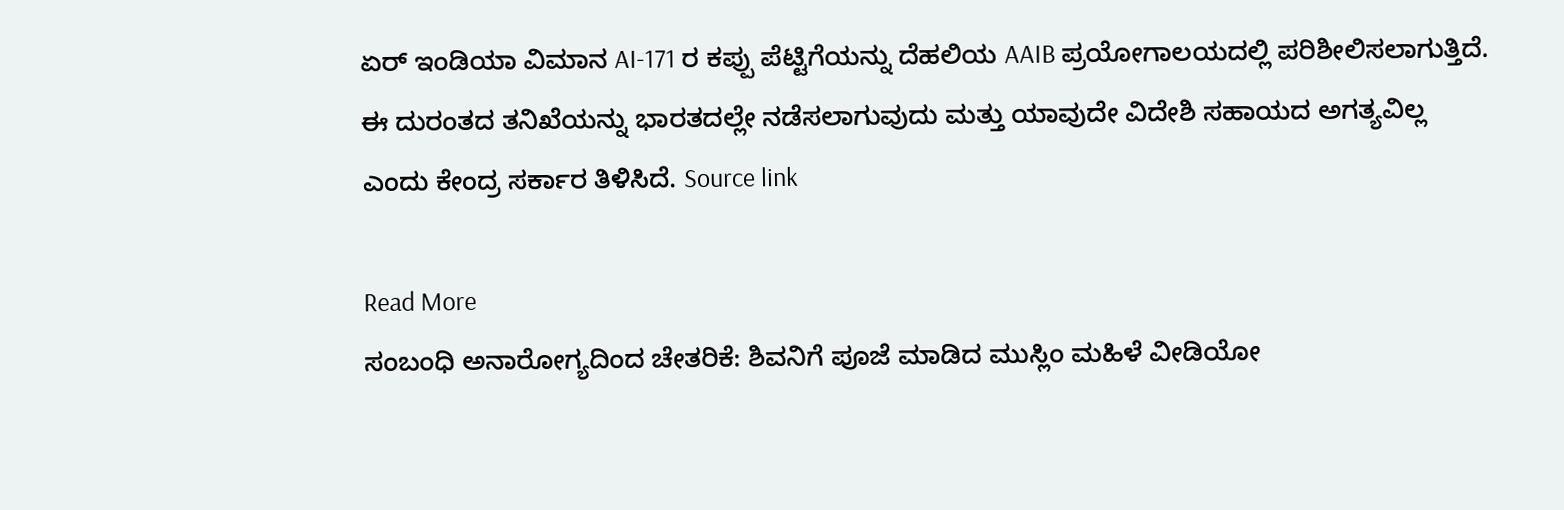ಏರ್ ಇಂಡಿಯಾ ವಿಮಾನ AI-171 ರ ಕಪ್ಪು ಪೆಟ್ಟಿಗೆಯನ್ನು ದೆಹಲಿಯ AAIB ಪ್ರಯೋಗಾಲಯದಲ್ಲಿ ಪರಿಶೀಲಿಸಲಾಗುತ್ತಿದೆ. ಈ ದುರಂತದ ತನಿಖೆಯನ್ನು ಭಾರತದಲ್ಲೇ ನಡೆಸಲಾಗುವುದು ಮತ್ತು ಯಾವುದೇ ವಿದೇಶಿ ಸಹಾಯದ ಅಗತ್ಯವಿಲ್ಲ ಎಂದು ಕೇಂದ್ರ ಸರ್ಕಾರ ತಿಳಿಸಿದೆ. Source link

Read More
ಸಂಬಂಧಿ ಅನಾರೋಗ್ಯದಿಂದ ಚೇತರಿಕೆ: ಶಿವನಿಗೆ ಪೂಜೆ ಮಾಡಿದ ಮುಸ್ಲಿಂ ಮಹಿಳೆ ವೀಡಿಯೋ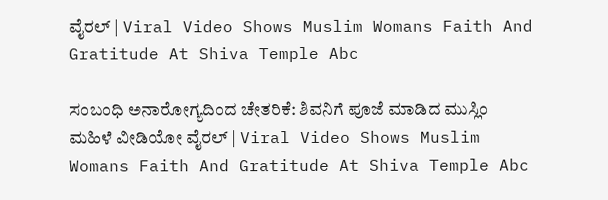ವೈರಲ್ | Viral Video Shows Muslim Womans Faith And Gratitude At Shiva Temple Abc

ಸಂಬಂಧಿ ಅನಾರೋಗ್ಯದಿಂದ ಚೇತರಿಕೆ: ಶಿವನಿಗೆ ಪೂಜೆ ಮಾಡಿದ ಮುಸ್ಲಿಂ ಮಹಿಳೆ ವೀಡಿಯೋ ವೈರಲ್ | Viral Video Shows Muslim Womans Faith And Gratitude At Shiva Temple Abc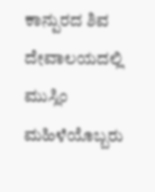ಕಾನ್ಪುರದ ಶಿವ ದೇವಾಲಯದಲ್ಲಿ ಮುಸ್ಲಿಂ ಮಹಿಳೆಯೊಬ್ಬರು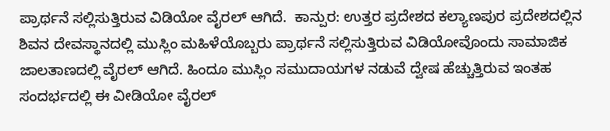ಪ್ರಾರ್ಥನೆ ಸಲ್ಲಿಸುತ್ತಿರುವ ವಿಡಿಯೋ ವೈರಲ್ ಆಗಿದೆ.  ಕಾನ್ಪುರ: ಉತ್ತರ ಪ್ರದೇಶದ ಕಲ್ಯಾಣಪುರ ಪ್ರದೇಶದಲ್ಲಿನ ಶಿವನ ದೇವಸ್ಥಾನದಲ್ಲಿ ಮುಸ್ಲಿಂ ಮಹಿಳೆಯೊಬ್ಬರು ಪ್ರಾರ್ಥನೆ ಸಲ್ಲಿಸುತ್ತಿರುವ ವಿಡಿಯೋವೊಂದು ಸಾಮಾಜಿಕ ಜಾಲತಾಣದಲ್ಲಿ ವೈರಲ್ ಆಗಿದೆ. ಹಿಂದೂ ಮುಸ್ಲಿಂ ಸಮುದಾಯಗಳ ನಡುವೆ ದ್ವೇಷ ಹೆಚ್ಚುತ್ತಿರುವ ಇಂತಹ ಸಂದರ್ಭದಲ್ಲಿ ಈ ವೀಡಿಯೋ ವೈರಲ್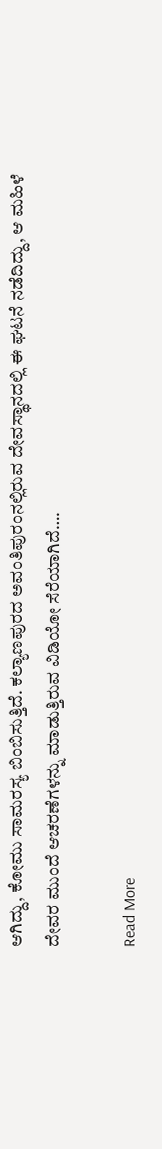ಆಗಿದ್ದು, ಕೋಮು ಸಾಮರಸ್ಯ ಬಿಂಬಿಸುತ್ತಿದೆ. ಕಲ್ಯಾಣಪುರದ ಅವಂತಿಪುರಂನಲ್ಲಿರುವ ದೇವಸ್ಥಾನದಲ್ಲಿ ಈ ಘಟನೆ ನಡೆದಿದ್ದು, ಆ ಮಹಿಳೆ ದೇವರ ಮುಂದೆ ಆಚರಣೆಗಳನ್ನು ಮಾಡುತ್ತಿರುವ ವಿಡಿಯೋ ಸೆರೆಯಾಗಿದೆ….

Read More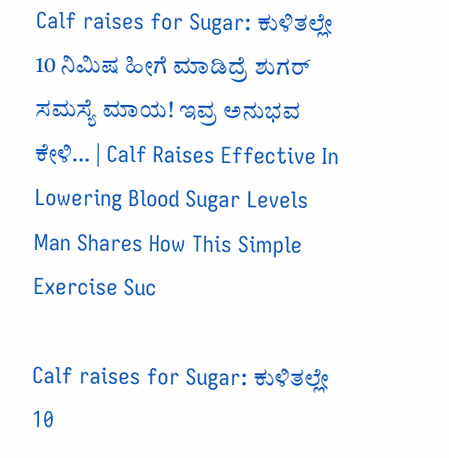Calf raises for Sugar: ಕುಳಿತಲ್ಲೇ 10 ನಿಮಿಷ ಹೀಗೆ ಮಾಡಿದ್ರೆ ಶುಗರ್ ಸಮಸ್ಯೆ ಮಾಯ! ಇವ್ರ ಅನುಭವ ಕೇಳಿ… | Calf Raises Effective In Lowering Blood Sugar Levels Man Shares How This Simple Exercise Suc

Calf raises for Sugar: ಕುಳಿತಲ್ಲೇ 10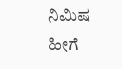ನಿಮಿಷ ಹೀಗೆ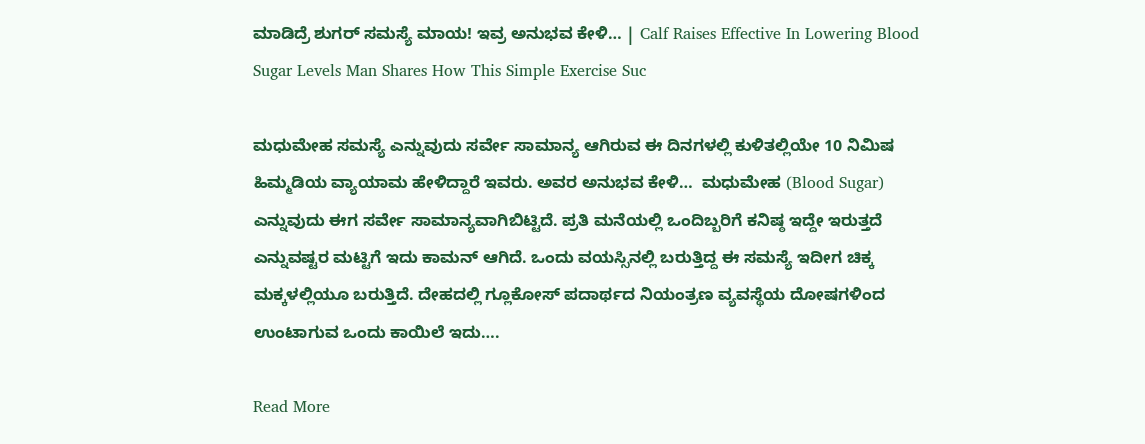ಮಾಡಿದ್ರೆ ಶುಗರ್ ಸಮಸ್ಯೆ ಮಾಯ! ಇವ್ರ ಅನುಭವ ಕೇಳಿ… | Calf Raises Effective In Lowering Blood Sugar Levels Man Shares How This Simple Exercise Suc

ಮಧುಮೇಹ ಸಮಸ್ಯೆ ಎನ್ನುವುದು ಸರ್ವೇ ಸಾಮಾನ್ಯ ಆಗಿರುವ ಈ ದಿನಗಳಲ್ಲಿ ಕುಳಿತಲ್ಲಿಯೇ 10 ನಿಮಿಷ ಹಿಮ್ಮಡಿಯ ವ್ಯಾಯಾಮ ಹೇಳಿದ್ದಾರೆ ಇವರು. ಅವರ ಅನುಭವ ಕೇಳಿ…  ಮಧುಮೇಹ (Blood Sugar) ಎನ್ನುವುದು ಈಗ ಸರ್ವೇ ಸಾಮಾನ್ಯವಾಗಿಬಿಟ್ಟಿದೆ. ಪ್ರತಿ ಮನೆಯಲ್ಲಿ ಒಂದಿಬ್ಬರಿಗೆ ಕನಿಷ್ಠ ಇದ್ದೇ ಇರುತ್ತದೆ ಎನ್ನುವಷ್ಟರ ಮಟ್ಟಿಗೆ ಇದು ಕಾಮನ್ ಆಗಿದೆ. ಒಂದು ವಯಸ್ಸಿನಲ್ಲಿ ಬರುತ್ತಿದ್ದ ಈ ಸಮಸ್ಯೆ ಇದೀಗ ಚಿಕ್ಕ ಮಕ್ಕಳಲ್ಲಿಯೂ ಬರುತ್ತಿದೆ. ದೇಹದಲ್ಲಿ ಗ್ಲೂಕೋಸ್ ಪದಾರ್ಥದ ನಿಯಂತ್ರಣ ವ್ಯವಸ್ಥೆಯ ದೋಷಗಳಿಂದ ಉಂಟಾಗುವ ಒಂದು ಕಾಯಿಲೆ ಇದು….

Read More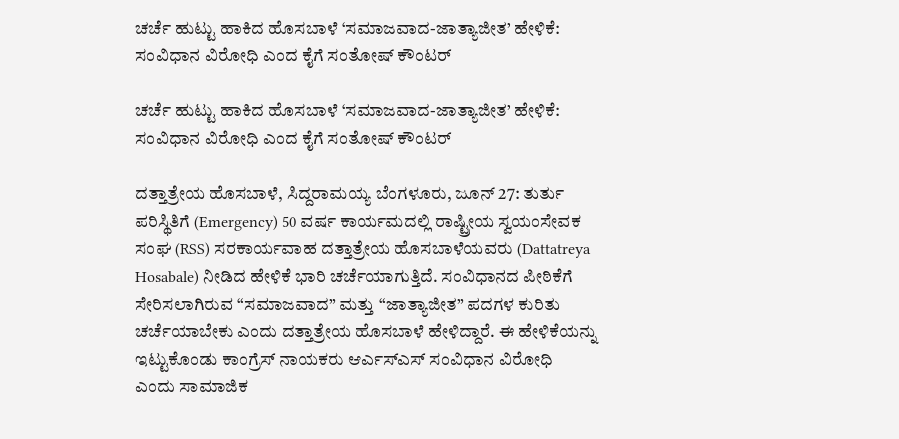ಚರ್ಚೆ ಹುಟ್ಟು ಹಾಕಿದ ಹೊಸಬಾಳೆ ‘ಸಮಾಜವಾದ-ಜಾತ್ಯಾಜೀತ’ ಹೇಳಿಕೆ: ಸಂವಿಧಾನ ವಿರೋಧಿ ಎಂದ ಕೈಗೆ ಸಂತೋಷ್ ಕೌಂಟರ್

ಚರ್ಚೆ ಹುಟ್ಟು ಹಾಕಿದ ಹೊಸಬಾಳೆ ‘ಸಮಾಜವಾದ-ಜಾತ್ಯಾಜೀತ’ ಹೇಳಿಕೆ: ಸಂವಿಧಾನ ವಿರೋಧಿ ಎಂದ ಕೈಗೆ ಸಂತೋಷ್ ಕೌಂಟರ್

ದತ್ತಾತ್ರೇಯ ಹೊಸಬಾಳೆ, ಸಿದ್ದರಾಮಯ್ಯ ಬೆಂಗಳೂರು, ಜೂನ್ 27: ತುರ್ತು ಪರಿಸ್ಥಿತಿಗೆ (Emergency) 50 ವರ್ಷ ಕಾರ್ಯಮದಲ್ಲಿ ರಾಷ್ಟ್ರೀಯ ಸ್ವಯಂಸೇವಕ ಸಂಘ (RSS) ಸರಕಾರ್ಯವಾಹ ದತ್ತಾತ್ರೇಯ ಹೊಸಬಾಳೆಯವರು (Dattatreya Hosabale) ನೀಡಿದ ಹೇಳಿಕೆ ಭಾರಿ ಚರ್ಚೆಯಾಗುತ್ತಿದೆ. ಸಂವಿಧಾನದ ಪೀಠಿಕೆಗೆ ಸೇರಿಸಲಾಗಿರುವ “ಸಮಾಜವಾದ” ಮತ್ತು “ಜಾತ್ಯಾಜೀತ” ಪದಗಳ ಕುರಿತು ಚರ್ಚೆಯಾಬೇಕು ಎಂದು ದತ್ತಾತ್ರೇಯ ಹೊಸಬಾಳೆ ಹೇಳಿದ್ದಾರೆ. ಈ ಹೇಳಿಕೆಯನ್ನು ಇಟ್ಟುಕೊಂಡು ಕಾಂಗ್ರೆಸ್ ನಾಯಕರು ಆರ್ಎಸ್ಎಸ್ ಸಂವಿಧಾನ ವಿರೋಧಿ ಎಂದು ಸಾಮಾಜಿಕ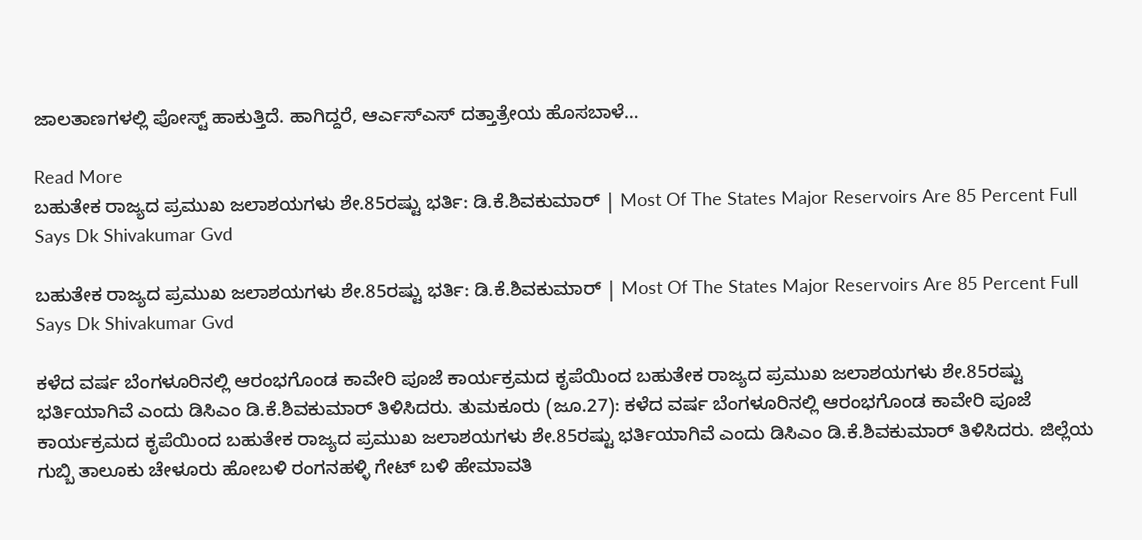ಜಾಲತಾಣಗಳಲ್ಲಿ ಪೋಸ್ಟ್ ಹಾಕುತ್ತಿದೆ. ಹಾಗಿದ್ದರೆ, ಆರ್ಎಸ್ಎಸ್ ದತ್ತಾತ್ರೇಯ ಹೊಸಬಾಳೆ…

Read More
ಬಹುತೇಕ ರಾಜ್ಯದ ಪ್ರಮುಖ ಜಲಾಶಯಗಳು ಶೇ.85ರಷ್ಟು ಭರ್ತಿ: ಡಿ.ಕೆ.ಶಿವಕುಮಾರ್ | Most Of The States Major Reservoirs Are 85 Percent Full Says Dk Shivakumar Gvd

ಬಹುತೇಕ ರಾಜ್ಯದ ಪ್ರಮುಖ ಜಲಾಶಯಗಳು ಶೇ.85ರಷ್ಟು ಭರ್ತಿ: ಡಿ.ಕೆ.ಶಿವಕುಮಾರ್ | Most Of The States Major Reservoirs Are 85 Percent Full Says Dk Shivakumar Gvd

ಕಳೆದ ವರ್ಷ ಬೆಂಗಳೂರಿನಲ್ಲಿ ಆರಂಭಗೊಂಡ ಕಾವೇರಿ ಪೂಜೆ ಕಾರ್ಯಕ್ರಮದ ಕೃಪೆಯಿಂದ ಬಹುತೇಕ ರಾಜ್ಯದ ಪ್ರಮುಖ ಜಲಾಶಯಗಳು ಶೇ.85ರಷ್ಟು ಭರ್ತಿಯಾಗಿವೆ ಎಂದು ಡಿಸಿಎಂ ಡಿ.ಕೆ.ಶಿವಕುಮಾರ್ ತಿಳಿಸಿದರು. ತುಮಕೂರು (ಜೂ.27): ಕಳೆದ ವರ್ಷ ಬೆಂಗಳೂರಿನಲ್ಲಿ ಆರಂಭಗೊಂಡ ಕಾವೇರಿ ಪೂಜೆ ಕಾರ್ಯಕ್ರಮದ ಕೃಪೆಯಿಂದ ಬಹುತೇಕ ರಾಜ್ಯದ ಪ್ರಮುಖ ಜಲಾಶಯಗಳು ಶೇ.85ರಷ್ಟು ಭರ್ತಿಯಾಗಿವೆ ಎಂದು ಡಿಸಿಎಂ ಡಿ.ಕೆ.ಶಿವಕುಮಾರ್ ತಿಳಿಸಿದರು. ಜಿಲ್ಲೆಯ ಗುಬ್ಬಿ ತಾಲೂಕು ಚೇಳೂರು ಹೋಬಳಿ ರಂಗನಹಳ್ಳಿ ಗೇಟ್ ಬಳಿ ಹೇಮಾವತಿ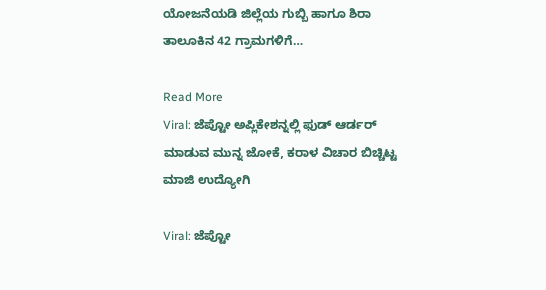ಯೋಜನೆಯಡಿ ಜಿಲ್ಲೆಯ ಗುಬ್ಬಿ ಹಾಗೂ ಶಿರಾ ತಾಲೂಕಿನ 42 ಗ್ರಾಮಗಳಿಗೆ…

Read More
Viral: ಜೆಪ್ಟೋ ಅಪ್ಲಿಕೇಶನ್ನಲ್ಲಿ ಫುಡ್ ಆರ್ಡರ್ ಮಾಡುವ ಮುನ್ನ ಜೋಕೆ, ಕರಾಳ ವಿಚಾರ ಬಿಚ್ಚಿಟ್ಟ ಮಾಜಿ ಉದ್ಯೋಗಿ

Viral: ಜೆಪ್ಟೋ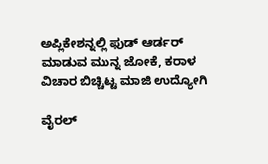ಅಪ್ಲಿಕೇಶನ್ನಲ್ಲಿ ಫುಡ್ ಆರ್ಡರ್ ಮಾಡುವ ಮುನ್ನ ಜೋಕೆ, ಕರಾಳ ವಿಚಾರ ಬಿಚ್ಚಿಟ್ಟ ಮಾಜಿ ಉದ್ಯೋಗಿ

ವೈರಲ್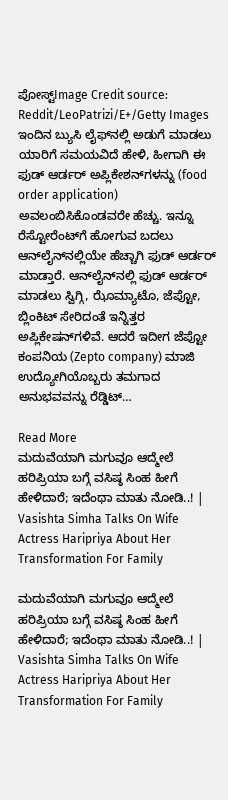ಪೋಸ್ಟ್Image Credit source: Reddit/LeoPatrizi/E+/Getty Images ಇಂದಿನ ಬ್ಯುಸಿ ಲೈಫ್‌ನಲ್ಲಿ ಅಡುಗೆ ಮಾಡಲು ಯಾರಿಗೆ ಸಮಯವಿದೆ ಹೇಳಿ, ಹೀಗಾಗಿ ಈ ಫುಡ್ ಆರ್ಡರ್ ಅಪ್ಲಿಕೇಶನ್‌ಗಳನ್ನು (food order application) ಅವಲಂಬಿಸಿಕೊಂಡವರೇ ಹೆಚ್ಚು. ಇನ್ನೂ ರೆಸ್ಟೋರೆಂಟ್‌ಗೆ ಹೋಗುವ ಬದಲು ಆನ್‌ಲೈನ್‌ನಲ್ಲಿಯೇ ಹೆಚ್ಚಾಗಿ ಫುಡ್‌ ಆರ್ಡರ್‌ ಮಾಡ್ತಾರೆ. ಆನ್‌ಲೈನ್‌ನಲ್ಲಿ ಫುಡ್ ಆರ್ಡರ್ ಮಾಡಲು ಸ್ವಿಗ್ಗಿ, ಝೊಮ್ಯಾಟೊ, ಜೆಪ್ಟೋ, ಬ್ಲಿಂಕಿಟ್ ಸೇರಿದಂತೆ ಇನ್ನಿತ್ತರ ಅಪ್ಲಿಕೇಷನ್‌ಗಳಿವೆ. ಆದರೆ ಇದೀಗ ಜೆಪ್ಟೋ ಕಂಪನಿಯ (Zepto company) ಮಾಜಿ ಉದ್ಯೋಗಿಯೊಬ್ಬರು ತಮಗಾದ ಅನುಭವವನ್ನು ರೆಡ್ಡಿಟ್‌…

Read More
ಮದುವೆಯಾಗಿ ಮಗುವೂ ಆದ್ಮೇಲೆ ಹರಿಪ್ರಿಯಾ ಬಗ್ಗೆ ವಸಿಷ್ಠ ಸಿಂಹ ಹೀಗೆ ಹೇಳಿದಾರೆ; ಇದೆಂಥಾ ಮಾತು ನೋಡಿ..! | Vasishta Simha Talks On Wife Actress Haripriya About Her Transformation For Family

ಮದುವೆಯಾಗಿ ಮಗುವೂ ಆದ್ಮೇಲೆ ಹರಿಪ್ರಿಯಾ ಬಗ್ಗೆ ವಸಿಷ್ಠ ಸಿಂಹ ಹೀಗೆ ಹೇಳಿದಾರೆ; ಇದೆಂಥಾ ಮಾತು ನೋಡಿ..! | Vasishta Simha Talks On Wife Actress Haripriya About Her Transformation For Family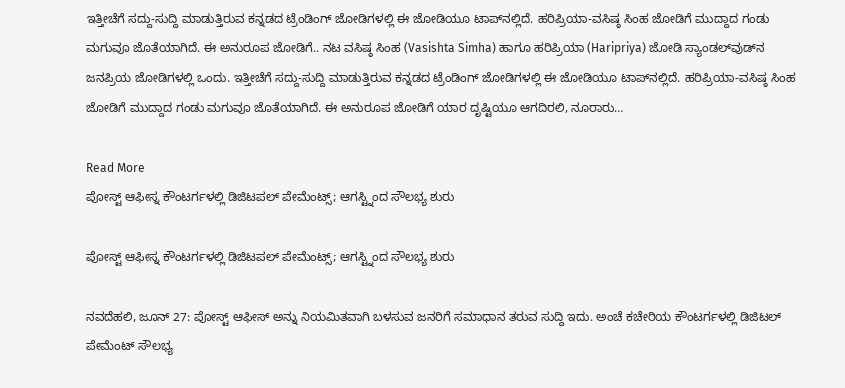ಇತ್ತೀಚೆಗೆ ಸದ್ದು-ಸುದ್ದಿ ಮಾಡುತ್ತಿರುವ ಕನ್ನಡದ ಟ್ರೆಂಡಿಂಗ್ ಜೋಡಿಗಳಲ್ಲಿ ಈ ಜೋಡಿಯೂ ಟಾಪ್‌ನಲ್ಲಿದೆ. ಹರಿಪ್ರಿಯಾ-ವಸಿಷ್ಠ ಸಿಂಹ ಜೋಡಿಗೆ ಮುದ್ದಾದ ಗಂಡು ಮಗುವೂ ಜೊತೆಯಾಗಿದೆ. ಈ ಅನುರೂಪ ಜೋಡಿಗೆ.. ನಟ ವಸಿಷ್ಠ ಸಿಂಹ (Vasishta Simha) ಹಾಗೂ ಹರಿಪ್ರಿಯಾ (Haripriya) ಜೋಡಿ ಸ್ಯಾಂಡಲ್‌ವುಡ್‌ನ ಜನಪ್ರಿಯ ಜೋಡಿಗಳಲ್ಲಿ ಒಂದು. ಇತ್ತೀಚೆಗೆ ಸದ್ದು-ಸುದ್ದಿ ಮಾಡುತ್ತಿರುವ ಕನ್ನಡದ ಟ್ರೆಂಡಿಂಗ್ ಜೋಡಿಗಳಲ್ಲಿ ಈ ಜೋಡಿಯೂ ಟಾಪ್‌ನಲ್ಲಿದೆ. ಹರಿಪ್ರಿಯಾ-ವಸಿಷ್ಠ ಸಿಂಹ ಜೋಡಿಗೆ ಮುದ್ದಾದ ಗಂಡು ಮಗುವೂ ಜೊತೆಯಾಗಿದೆ. ಈ ಅನುರೂಪ ಜೋಡಿಗೆ ಯಾರ ದೃಷ್ಟಿಯೂ ಆಗದಿರಲಿ, ನೂರಾರು…

Read More
ಪೋಸ್ಟ್ ಆಫೀಸ್ನ ಕೌಂಟರ್ಗಳಲ್ಲಿ ಡಿಜಿಟಪಲ್ ಪೇಮೆಂಟ್ಸ್; ಆಗಸ್ಟ್ನಿಂದ ಸೌಲಭ್ಯ ಶುರು

ಪೋಸ್ಟ್ ಆಫೀಸ್ನ ಕೌಂಟರ್ಗಳಲ್ಲಿ ಡಿಜಿಟಪಲ್ ಪೇಮೆಂಟ್ಸ್; ಆಗಸ್ಟ್ನಿಂದ ಸೌಲಭ್ಯ ಶುರು

ನವದೆಹಲಿ, ಜೂನ್ 27: ಪೋಸ್ಟ್ ಆಫೀಸ್ ಅನ್ನು ನಿಯಮಿತವಾಗಿ ಬಳಸುವ ಜನರಿಗೆ ಸಮಾಧಾನ ತರುವ ಸುದ್ದಿ ಇದು. ಅಂಚೆ ಕಚೇರಿಯ ಕೌಂಟರ್ಗಳಲ್ಲಿ ಡಿಜಿಟಲ್ ಪೇಮೆಂಟ್ ಸೌಲಭ್ಯ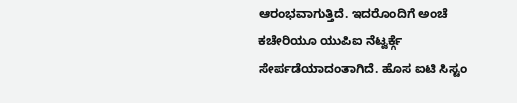ಆರಂಭವಾಗುತ್ತಿದೆ. ಇದರೊಂದಿಗೆ ಅಂಚೆ ಕಚೇರಿಯೂ ಯುಪಿಐ ನೆಟ್ವರ್ಕ್ಗೆ ಸೇರ್ಪಡೆಯಾದಂತಾಗಿದೆ. ಹೊಸ ಐಟಿ ಸಿಸ್ಟಂ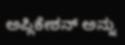ಅಪ್ಲಿಕೇಶನ್ ಅನ್ನು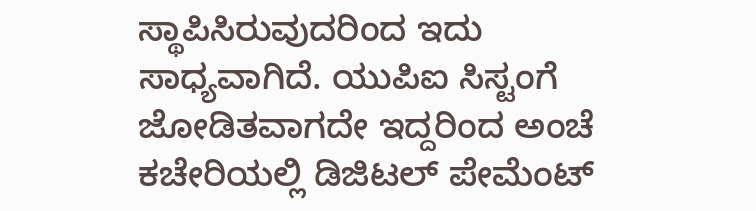ಸ್ಥಾಪಿಸಿರುವುದರಿಂದ ಇದು ಸಾಧ್ಯವಾಗಿದೆ. ಯುಪಿಐ ಸಿಸ್ಟಂಗೆ ಜೋಡಿತವಾಗದೇ ಇದ್ದರಿಂದ ಅಂಚೆ ಕಚೇರಿಯಲ್ಲಿ ಡಿಜಿಟಲ್ ಪೇಮೆಂಟ್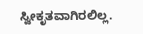ಸ್ವೀಕೃತವಾಗಿರಲಿಲ್ಲ.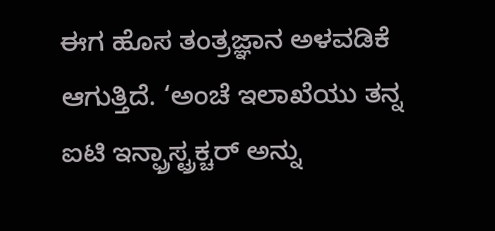ಈಗ ಹೊಸ ತಂತ್ರಜ್ಞಾನ ಅಳವಡಿಕೆ ಆಗುತ್ತಿದೆ. ‘ಅಂಚೆ ಇಲಾಖೆಯು ತನ್ನ ಐಟಿ ಇನ್ಫ್ರಾಸ್ಟ್ರಕ್ಚರ್ ಅನ್ನು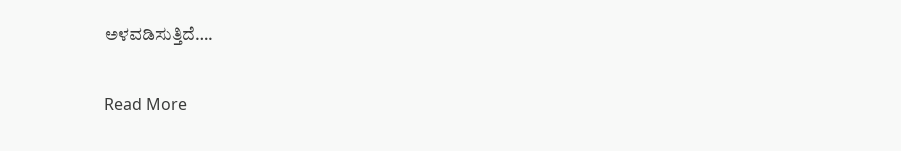ಅಳವಡಿಸುತ್ತಿದೆ….

Read More